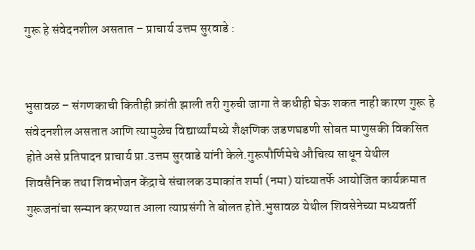गुरू हे संवेदनशील असतात – प्राचार्य उत्तम सुरवाडे :


भुसावळ – संगणकाची कितीही क्रांती झाली तरी गुरुची जागा ते कधीही घेऊ शकत नाही कारण गुरू हे संवेदनशील असतात आणि त्यामुळेच विद्यार्थ्यांमध्ये शैक्षणिक जडणघडणी सोबत माणुसकी विकसित होते असे प्रतिपादन प्राचार्य प्रा.उत्तम सुरवाडे यांनी केले.गुरूपौर्णिमेचे औचित्य साधून येथील शिवसैनिक तथा शिवभोजन केंद्राचे संचालक उमाकांत शर्मा (नमा) यांच्यातर्फे आयोजित कार्यक्रमात गुरूजनांचा सन्मान करण्यात आला त्याप्रसंगी ते बोलत होते.भुसावळ येथील शिवसेनेच्या मध्यवर्ती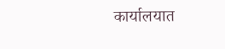कार्यालयात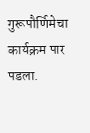गुरूपौर्णिमेचा कार्यक्रम पार पडला.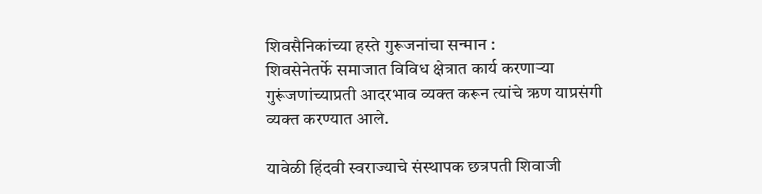शिवसैनिकांच्या हस्ते गुरूजनांचा सन्मान :
शिवसेनेतर्फे समाजात विविध क्षेत्रात कार्य करणाऱ्या गुरूंजणांच्याप्रती आदरभाव व्यक्त करून त्यांचे ऋण याप्रसंगी व्यक्त करण्यात आले.

यावेळी हिंदवी स्वराज्याचे संस्थापक छत्रपती शिवाजी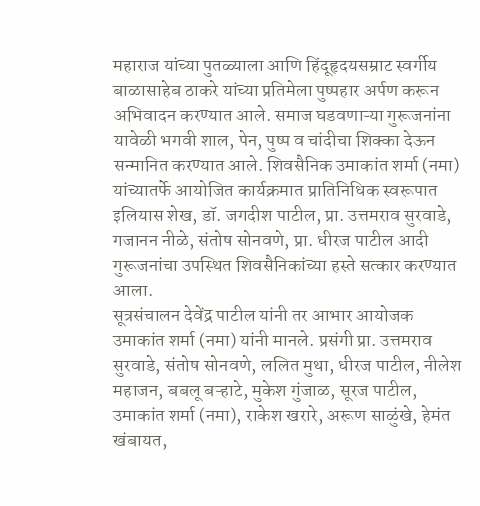महाराज यांच्या पुतळ्याला आणि हिंदूहृदयसम्राट स्वर्गीय बाळासाहेब ठाकरे यांच्या प्रतिमेला पुष्पहार अर्पण करून अभिवादन करण्यात आले. समाज घडवणाऱ्या गुरूजनांना यावेळी भगवी शाल, पेन, पुष्प व चांदीचा शिक्का देऊन सन्मानित करण्यात आले. शिवसैनिक उमाकांत शर्मा (नमा) यांच्यातर्फे आयोजित कार्यक्रमात प्रातिनिधिक स्वरूपात इलियास शेख, डॉ. जगदीश पाटील, प्रा. उत्तमराव सुरवाडे, गजानन नीळे, संतोष सोनवणे, प्रा. धीरज पाटील आदी गुरूजनांचा उपस्थित शिवसैनिकांच्या हस्ते सत्कार करण्यात आला.
सूत्रसंचालन देवेंद्र पाटील यांनी तर आभार आयोजक उमाकांत शर्मा (नमा) यांनी मानले. प्रसंगी प्रा. उत्तमराव सुरवाडे, संतोष सोनवणे, ललित मुथा, धीरज पाटील, नीलेश महाजन, बबलू बऱ्हाटे, मुकेश गुंजाळ, सूरज पाटील, उमाकांत शर्मा (नमा), राकेश खरारे, अरूण साळुंखे, हेमंत खंबायत,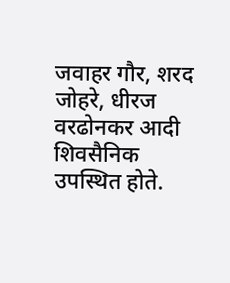जवाहर गौर, शरद जोहरे, धीरज वरढोनकर आदी शिवसैनिक उपस्थित होते.